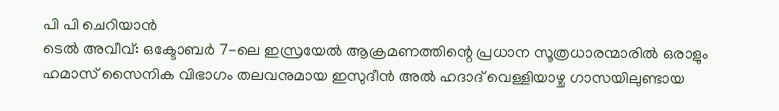പി പി ചെറിയാൻ
ടെൽ അവീവ്: ഒക്ടോബർ 7-ലെ ഇസ്രയേൽ ആക്രമണത്തിന്റെ പ്രധാന സൂത്രധാരന്മാരിൽ ഒരാളും ഹമാസ് സൈനിക വിഭാഗം തലവനുമായ ഇസുദീൻ അൽ ഹദാദ് വെള്ളിയാഴ്ച ഗാസയിലുണ്ടായ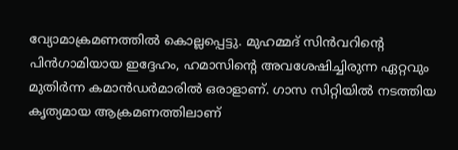വ്യോമാക്രമണത്തിൽ കൊല്ലപ്പെട്ടു. മുഹമ്മദ് സിൻവറിന്റെ പിൻഗാമിയായ ഇദ്ദേഹം, ഹമാസിന്റെ അവശേഷിച്ചിരുന്ന ഏറ്റവും മുതിർന്ന കമാൻഡർമാരിൽ ഒരാളാണ്. ഗാസ സിറ്റിയിൽ നടത്തിയ കൃത്യമായ ആക്രമണത്തിലാണ്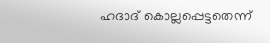ഹദാദ് കൊല്ലപ്പെട്ടതെന്ന്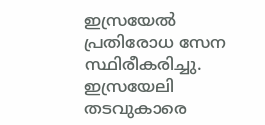ഇസ്രയേൽ പ്രതിരോധ സേന സ്ഥിരീകരിച്ചു.
ഇസ്രയേലി തടവുകാരെ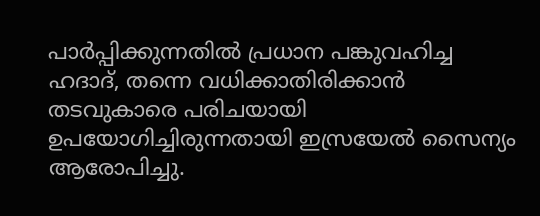പാർപ്പിക്കുന്നതിൽ പ്രധാന പങ്കുവഹിച്ച ഹദാദ്, തന്നെ വധിക്കാതിരിക്കാൻ തടവുകാരെ പരിചയായി ഉപയോഗിച്ചിരുന്നതായി ഇസ്രയേൽ സൈന്യം ആരോപിച്ചു.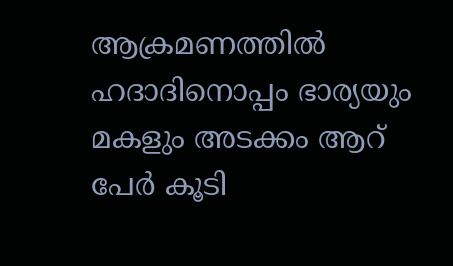ആക്രമണത്തിൽ ഹദാദിനൊപ്പം ഭാര്യയും മകളും അടക്കം ആറ് പേർ കൂടി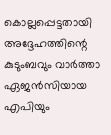കൊല്ലപ്പെട്ടതായി അദ്ദേഹത്തിന്റെ കുടുംബവും വാർത്താ ഏജൻസിയായ എപിയും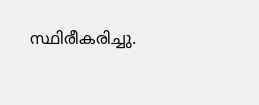സ്ഥിരീകരിച്ചു.